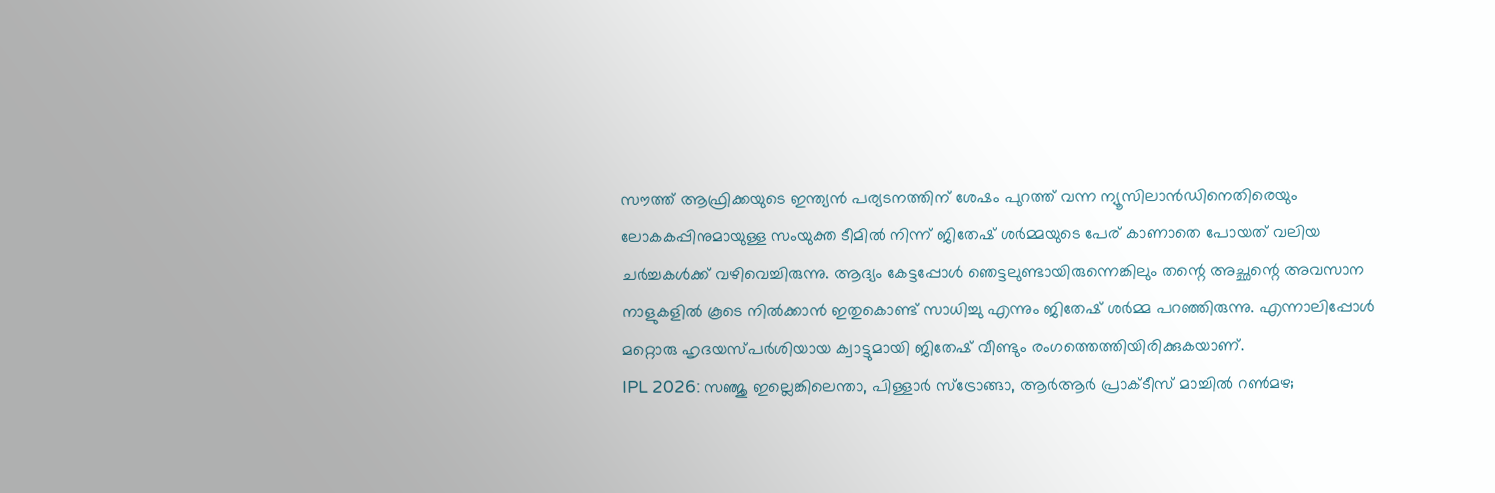സൗത്ത് ആഫ്രിക്കയുടെ ഇന്ത്യൻ പര്യടനത്തിന് ശേഷം പുറത്ത് വന്ന ന്യൂസിലാൻഡിനെതിരെയും ലോകകപ്പിനുമായുള്ള സംയുക്ത ടീമിൽ നിന്ന് ജിതേഷ് ശർമ്മയുടെ പേര് കാണാതെ പോയത് വലിയ ചർച്ചകൾക്ക് വഴിവെച്ചിരുന്നു. ആദ്യം കേട്ടപ്പോൾ ഞെട്ടലുണ്ടായിരുന്നെങ്കിലും തന്റെ അച്ഛന്റെ അവസാന നാളുകളിൽ കൂടെ നിൽക്കാൻ ഇതുകൊണ്ട് സാധിച്ചു എന്നും ജിതേഷ് ശർമ്മ പറഞ്ഞിരുന്നു. എന്നാലിപ്പോൾ മറ്റൊരു ഹൃദയസ്പർശിയായ ക്വാട്ടുമായി ജിതേഷ് വീണ്ടും രംഗത്തെത്തിയിരിക്കുകയാണ്.
IPL 2026: സഞ്ജു ഇല്ലെങ്കിലെന്താ, പിള്ളാർ സ്ട്രോങ്ങാ, ആർആർ പ്രാക്ടീസ് മാച്ചിൽ റൺമഴ;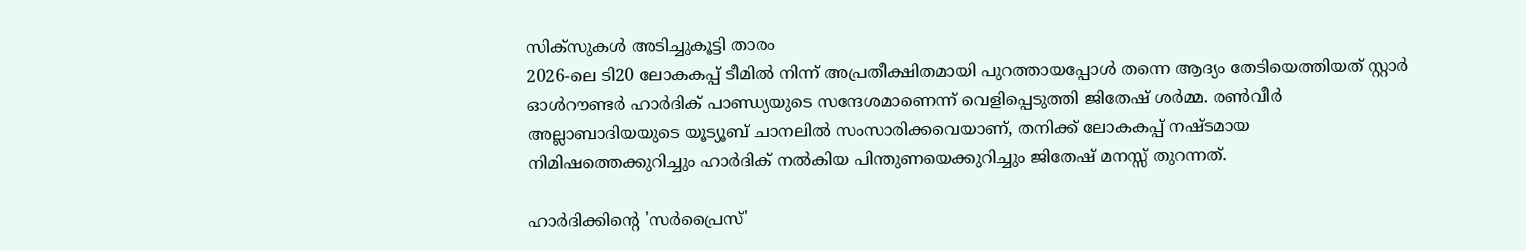സിക്സുകൾ അടിച്ചുകൂട്ടി താരം
2026-ലെ ടി20 ലോകകപ്പ് ടീമിൽ നിന്ന് അപ്രതീക്ഷിതമായി പുറത്തായപ്പോൾ തന്നെ ആദ്യം തേടിയെത്തിയത് സ്റ്റാർ ഓൾറൗണ്ടർ ഹാർദിക് പാണ്ഡ്യയുടെ സന്ദേശമാണെന്ന് വെളിപ്പെടുത്തി ജിതേഷ് ശർമ്മ. രൺവീർ അല്ലാബാദിയയുടെ യൂട്യൂബ് ചാനലിൽ സംസാരിക്കവെയാണ്, തനിക്ക് ലോകകപ്പ് നഷ്ടമായ നിമിഷത്തെക്കുറിച്ചും ഹാർദിക് നൽകിയ പിന്തുണയെക്കുറിച്ചും ജിതേഷ് മനസ്സ് തുറന്നത്.

ഹാർദിക്കിന്റെ 'സർപ്രൈസ്'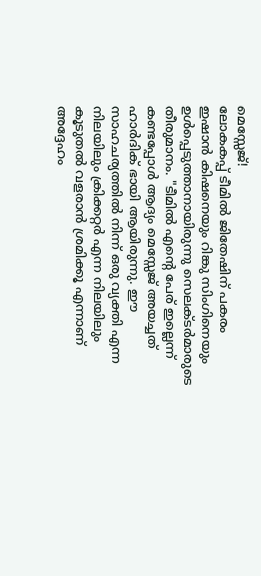മെസ്സേജ്!
ലോകകപ്പ് ടീമിൽ ജിതേഷിന് പകരം ഇഷാൻ കിഷനെയും റിങ്കു സിംഗിനെയും ഉൾപ്പെടുത്താനായിരുന്നു സെലക്ടർമാരുടെ തീരുമാനം. "ടീമിൽ എന്റെ പേര് ഇല്ലെന്ന് കണ്ടപ്പോൾ ആദ്യം മെസ്സേജ് അയച്ചത് ഹാർദിക് ഭായി ആയിരുന്നു. ഈ സാഹചര്യത്തിൽ നിന്ന് ഒരു വ്യക്തി എന്ന നിലയിലും ക്രിക്കറ്റർ എന്ന നിലയിലും കൂടുതൽ വളരാൻ ശ്രമിക്കൂ എന്നാണ് അദ്ദേഹം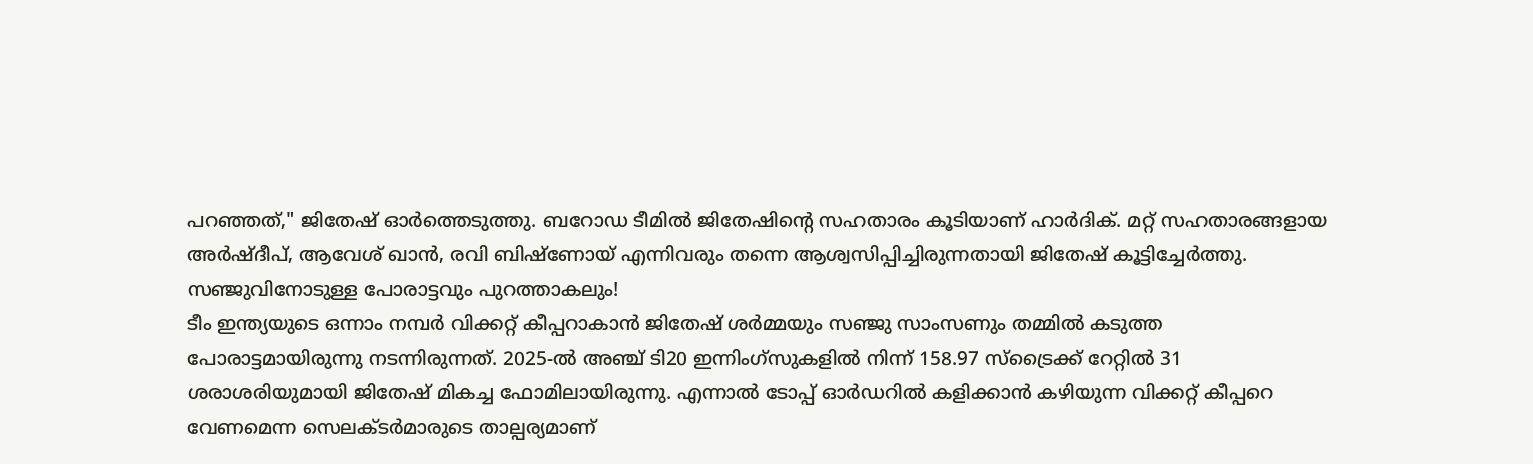പറഞ്ഞത്," ജിതേഷ് ഓർത്തെടുത്തു. ബറോഡ ടീമിൽ ജിതേഷിന്റെ സഹതാരം കൂടിയാണ് ഹാർദിക്. മറ്റ് സഹതാരങ്ങളായ അർഷ്ദീപ്, ആവേശ് ഖാൻ, രവി ബിഷ്ണോയ് എന്നിവരും തന്നെ ആശ്വസിപ്പിച്ചിരുന്നതായി ജിതേഷ് കൂട്ടിച്ചേർത്തു.
സഞ്ജുവിനോടുള്ള പോരാട്ടവും പുറത്താകലും!
ടീം ഇന്ത്യയുടെ ഒന്നാം നമ്പർ വിക്കറ്റ് കീപ്പറാകാൻ ജിതേഷ് ശർമ്മയും സഞ്ജു സാംസണും തമ്മിൽ കടുത്ത പോരാട്ടമായിരുന്നു നടന്നിരുന്നത്. 2025-ൽ അഞ്ച് ടി20 ഇന്നിംഗ്സുകളിൽ നിന്ന് 158.97 സ്ട്രൈക്ക് റേറ്റിൽ 31 ശരാശരിയുമായി ജിതേഷ് മികച്ച ഫോമിലായിരുന്നു. എന്നാൽ ടോപ്പ് ഓർഡറിൽ കളിക്കാൻ കഴിയുന്ന വിക്കറ്റ് കീപ്പറെ വേണമെന്ന സെലക്ടർമാരുടെ താല്പര്യമാണ്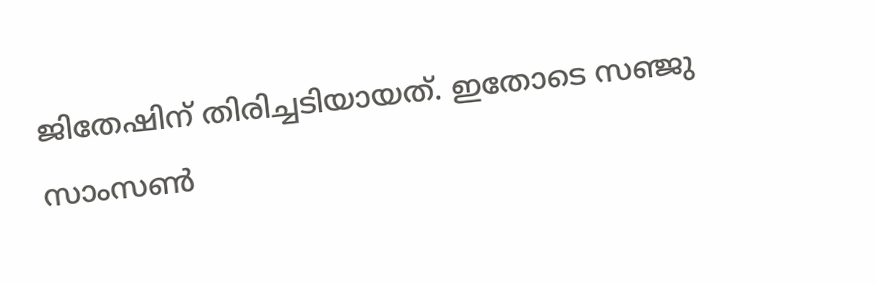ജിതേഷിന് തിരിച്ചടിയായത്. ഇതോടെ സഞ്ജു സാംസൺ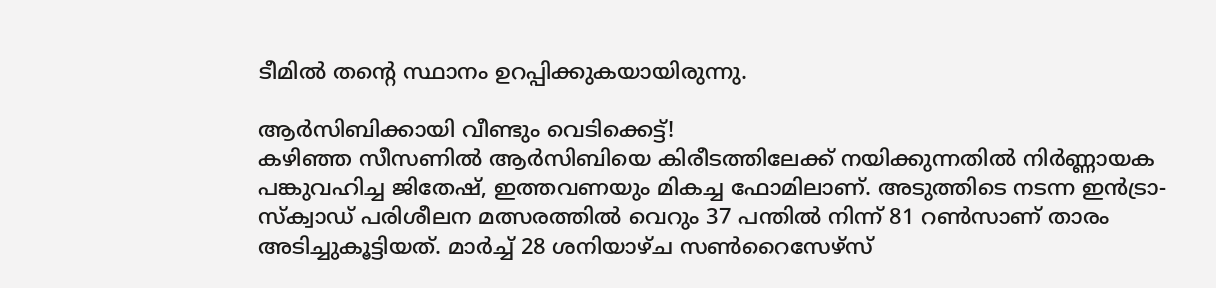ടീമിൽ തന്റെ സ്ഥാനം ഉറപ്പിക്കുകയായിരുന്നു.

ആർസിബിക്കായി വീണ്ടും വെടിക്കെട്ട്!
കഴിഞ്ഞ സീസണിൽ ആർസിബിയെ കിരീടത്തിലേക്ക് നയിക്കുന്നതിൽ നിർണ്ണായക പങ്കുവഹിച്ച ജിതേഷ്, ഇത്തവണയും മികച്ച ഫോമിലാണ്. അടുത്തിടെ നടന്ന ഇൻട്രാ-സ്ക്വാഡ് പരിശീലന മത്സരത്തിൽ വെറും 37 പന്തിൽ നിന്ന് 81 റൺസാണ് താരം അടിച്ചുകൂട്ടിയത്. മാർച്ച് 28 ശനിയാഴ്ച സൺറൈസേഴ്സ്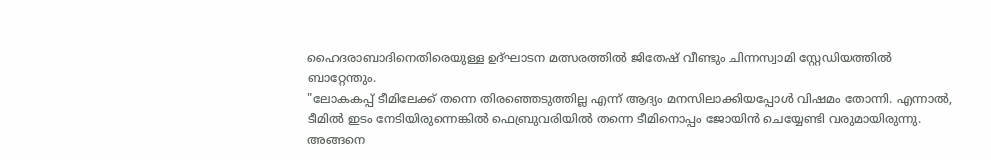ഹൈദരാബാദിനെതിരെയുള്ള ഉദ്ഘാടന മത്സരത്തിൽ ജിതേഷ് വീണ്ടും ചിന്നസ്വാമി സ്റ്റേഡിയത്തിൽ ബാറ്റേന്തും.
"ലോകകപ്പ് ടീമിലേക്ക് തന്നെ തിരഞ്ഞെടുത്തില്ല എന്ന് ആദ്യം മനസിലാക്കിയപ്പോൾ വിഷമം തോന്നി. എന്നാൽ, ടീമിൽ ഇടം നേടിയിരുന്നെങ്കിൽ ഫെബ്രുവരിയിൽ തന്നെ ടീമിനൊപ്പം ജോയിൻ ചെയ്യേണ്ടി വരുമായിരുന്നു. അങ്ങനെ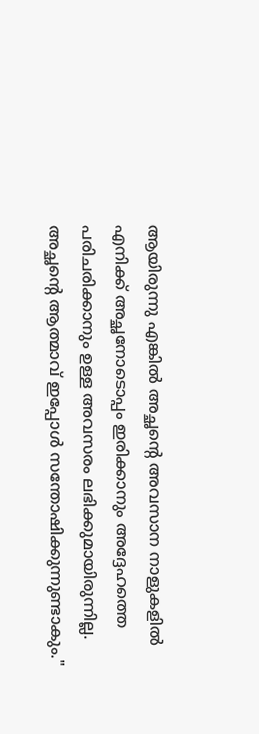ആയിരുന്നു എങ്കിൽ അച്ഛന്റെ അവസാന നാളുകളിൽ എനിക്ക് അച്ഛനോടൊപ്പം ഇരിക്കാനും അദ്ദേഹത്തെ പരിചരിക്കാനും ഉള്ള അവസരം ലഭിക്കുമായിരുന്നില്ല. അച്ഛന്റെ ആത്മാവ് ഇപ്പോൾ സന്തോഷിക്കുന്നുണ്ടാകും."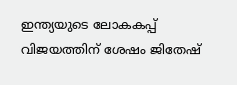ഇന്ത്യയുടെ ലോകകപ്പ് വിജയത്തിന് ശേഷം ജിതേഷ്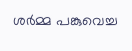ശർമ്മ പങ്കുവെച്ച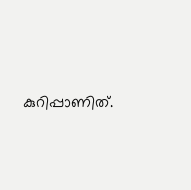കുറിപ്പാണിത്.